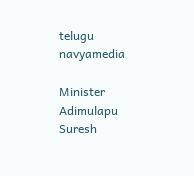telugu navyamedia

Minister Adimulapu Suresh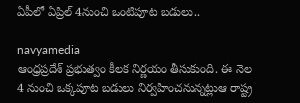ఏపీలో ఏప్రిల్ 4నుంచి ఒంటిపూట బడులు..

navyamedia
ఆంధ్రప్రదేశ్ ప్ర‌భుత్వం కీలక నిర్ణయం తీసుకుంది. ఈ నెల 4 నుంచి ఒక్కపూట బడులు నిర్వహించనున్నట్లుఆ రాష్ట్ర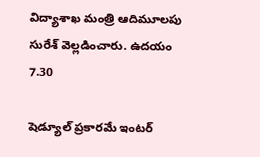విద్యాశాఖ మంత్రి ఆదిమూలపు సురేశ్ వెల్లడించారు. ఉదయం 7.30

షెడ్యూల్‌ ప్రకారమే ఇంటర్‌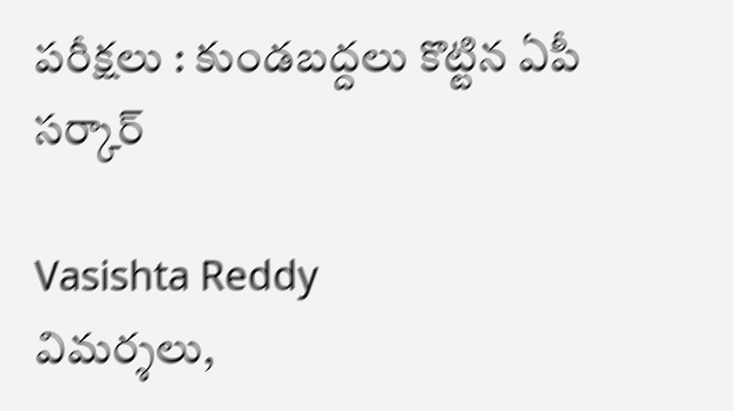పరీక్షలు : కుండబద్దలు కొట్టిన ఏపీ సర్కార్

Vasishta Reddy
విమర్శలు,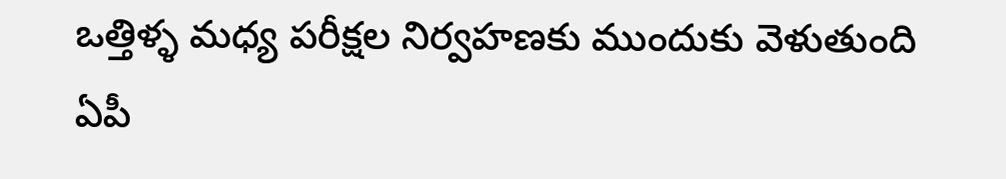ఒత్తిళ్ళ మధ్య పరీక్షల నిర్వహణకు ముందుకు వెళుతుంది ఏపీ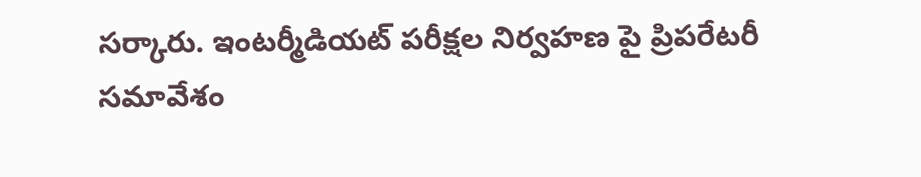సర్కారు. ఇంటర్మీడియట్ పరీక్షల నిర్వహణ పై ప్రిపరేటరీ సమావేశం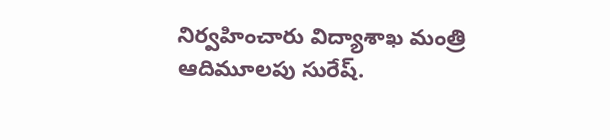నిర్వహించారు విద్యాశాఖ మంత్రి ఆదిమూలపు సురేష్.